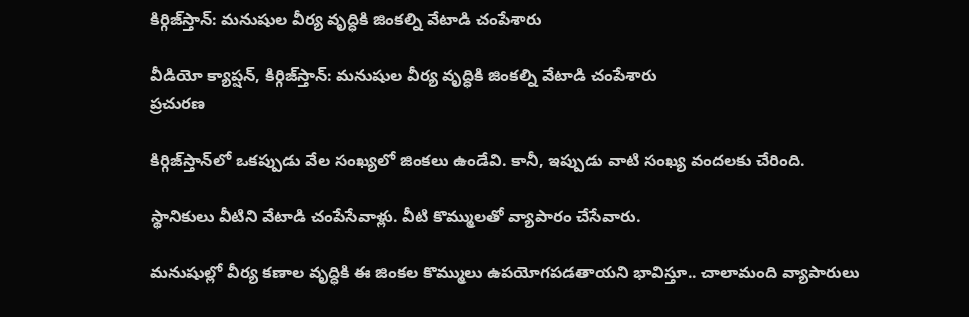కిర్గిజ్‌స్తాన్‌: మనుషుల వీర్య వృద్ధికి జింకల్ని వేటాడి చంపేశారు

వీడియో క్యాప్షన్, కిర్గిజ్‌స్తాన్‌: మనుషుల వీర్య వృద్ధికి జింకల్ని వేటాడి చంపేశారు
ప్రచురణ

కిర్గిజ్‌స్తాన్‌లో ఒకప్పుడు వేల సంఖ్యలో జింకలు ఉండేవి. కానీ, ఇప్పుడు వాటి సంఖ్య వందలకు చేరింది.

స్థానికులు వీటిని వేటాడి చంపేసేవాళ్లు. వీటి కొమ్ములతో వ్యాపారం చేసేవారు.

మనుషుల్లో వీర్య కణాల వృద్ధికి ఈ జింకల కొమ్ములు ఉపయోగపడతాయని భావిస్తూ.. చాలామంది వ్యాపారులు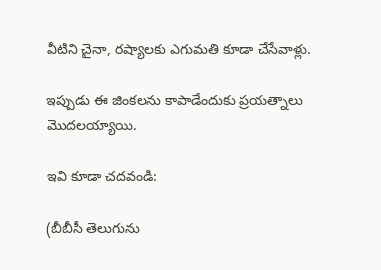వీటిని చైనా, రష్యాలకు ఎగుమతి కూడా చేసేవాళ్లు.

ఇప్పుడు ఈ జింకలను కాపాడేందుకు ప్రయత్నాలు మొదలయ్యాయి.

ఇవి కూడా చదవండి:

(బీబీసీ తెలుగును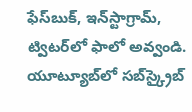ఫేస్‌బుక్, ఇన్‌స్టాగ్రామ్‌, ట్విటర్‌లో ఫాలో అవ్వండి. యూట్యూబ్‌లో సబ్‌స్క్రైబ్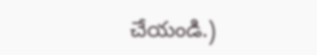చేయండి.)